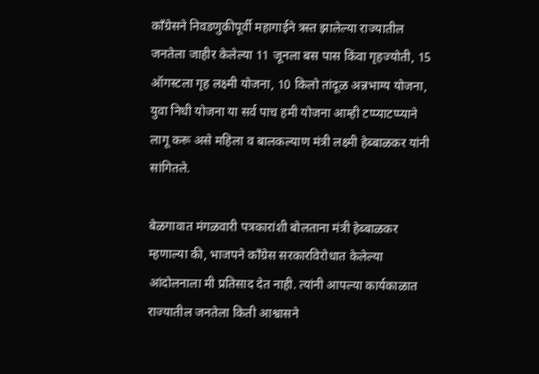काँग्रेसने निवडणुकीपूर्वी महागाईने त्रस्त झालेल्या राज्यातील जनतेला जाहीर केलेल्या 11 जूनला बस पास किंवा गृहज्योती, 15 ऑगस्टला गृह लक्ष्मी योजना, 10 किलो तांदूळ अन्नभाग्य योजना, युवा निधी योजना या सर्व पाच हमी योजना आम्ही टप्प्याटप्प्याने लागू करू असे महिला व बालकल्याण मंत्री लक्ष्मी हेब्बाळकर यांनी सांगितले.

बेळगावात मंगळवारी पत्रकारांशी बोलताना मंत्री हेब्बाळकर म्हणाल्या की, भाजपने काँग्रेस सरकारविरोधात केलेल्या आंदोलनाला मी प्रतिसाद देत नाही. त्यांनी आपल्या कार्यकाळात राज्यातील जनतेला किती आश्वासने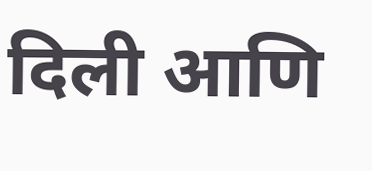दिली आणि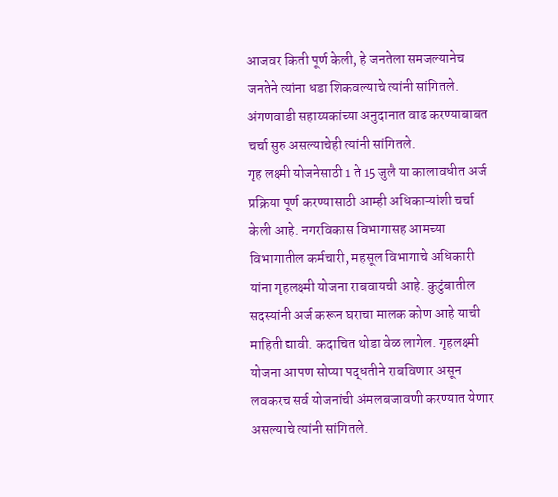आजवर किती पूर्ण केली, हे जनतेला समजल्यानेच जनतेने त्यांना धडा शिकवल्याचे त्यांनी सांगितले. अंगणवाडी सहाय्यकांच्या अनुदानात वाढ करण्याबाबत चर्चा सुरु असल्याचेही त्यांनी सांगितले.
गृह लक्ष्मी योजनेसाठी 1 ते 15 जुलै या कालावधीत अर्ज प्रक्रिया पूर्ण करण्यासाठी आम्ही अधिकाऱ्यांशी चर्चा केली आहे. नगरविकास विभागासह आमच्या विभागातील कर्मचारी, महसूल विभागाचे अधिकारी यांना गृहलक्ष्मी योजना राबवायची आहे. कुटुंबातील सदस्यांनी अर्ज करून घराचा मालक कोण आहे याची माहिती द्यावी. कदाचित थोडा वेळ लागेल. गृहलक्ष्मी योजना आपण सोप्या पद्धतीने राबविणार असून लवकरच सर्व योजनांची अंमलबजावणी करण्यात येणार असल्याचे त्यांनी सांगितले.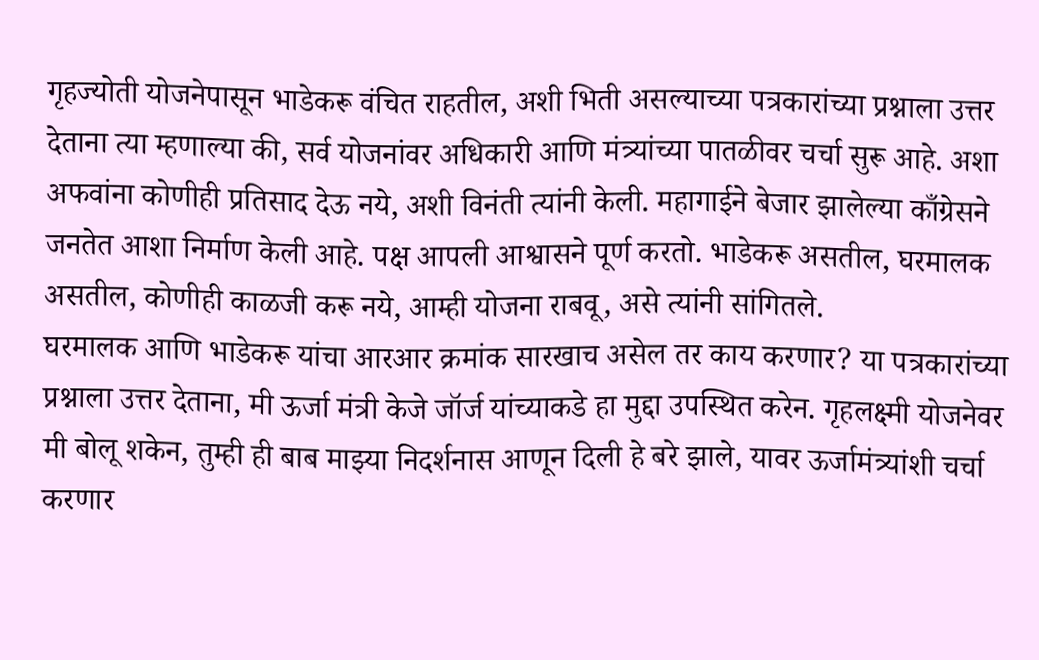गृहज्योती योजनेपासून भाडेकरू वंचित राहतील, अशी भिती असल्याच्या पत्रकारांच्या प्रश्नाला उत्तर देताना त्या म्हणाल्या की, सर्व योजनांवर अधिकारी आणि मंत्र्यांच्या पातळीवर चर्चा सुरू आहे. अशा अफवांना कोणीही प्रतिसाद देऊ नये, अशी विनंती त्यांनी केली. महागाईने बेजार झालेल्या काँग्रेसने जनतेत आशा निर्माण केली आहे. पक्ष आपली आश्वासने पूर्ण करतो. भाडेकरू असतील, घरमालक असतील, कोणीही काळजी करू नये, आम्ही योजना राबवू, असे त्यांनी सांगितले.
घरमालक आणि भाडेकरू यांचा आरआर क्रमांक सारखाच असेल तर काय करणार? या पत्रकारांच्या प्रश्नाला उत्तर देताना, मी ऊर्जा मंत्री केजे जॉर्ज यांच्याकडे हा मुद्दा उपस्थित करेन. गृहलक्ष्मी योजनेवर मी बोलू शकेन, तुम्ही ही बाब माझ्या निदर्शनास आणून दिली हे बरे झाले, यावर ऊर्जामंत्र्यांशी चर्चा करणार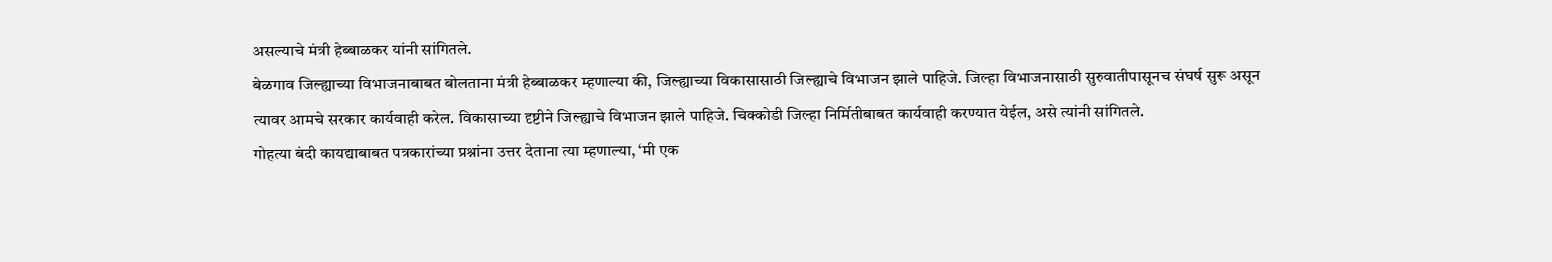असल्याचे मंत्री हेब्बाळकर यांनी सांगितले.
बेळगाव जिल्ह्याच्या विभाजनाबाबत बोलताना मंत्री हेब्बाळकर म्हणाल्या की, जिल्ह्याच्या विकासासाठी जिल्ह्याचे विभाजन झाले पाहिजे. जिल्हा विभाजनासाठी सुरुवातीपासूनच संघर्ष सुरू असून त्यावर आमचे सरकार कार्यवाही करेल. विकासाच्या दृष्टीने जिल्ह्याचे विभाजन झाले पाहिजे. चिक्कोडी जिल्हा निर्मितीबाबत कार्यवाही करण्यात येईल, असे त्यांनी सांगितले.
गोहत्या बंदी कायद्याबाबत पत्रकारांच्या प्रश्नांना उत्तर देताना त्या म्हणाल्या, ‘मी एक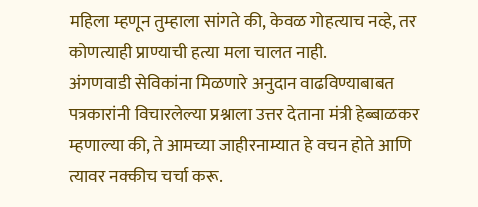महिला म्हणून तुम्हाला सांगते की, केवळ गोहत्याच नव्हे, तर कोणत्याही प्राण्याची हत्या मला चालत नाही.
अंगणवाडी सेविकांना मिळणारे अनुदान वाढविण्याबाबत पत्रकारांनी विचारलेल्या प्रश्नाला उत्तर देताना मंत्री हेब्बाळकर म्हणाल्या की, ते आमच्या जाहीरनाम्यात हे वचन होते आणि त्यावर नक्कीच चर्चा करू.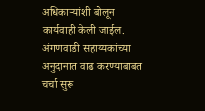अधिकाऱ्यांशी बोलून कार्यवाही केली जाईल. अंगणवाडी सहाय्यकांच्या अनुदानात वाढ करण्याबाबत चर्चा सुरू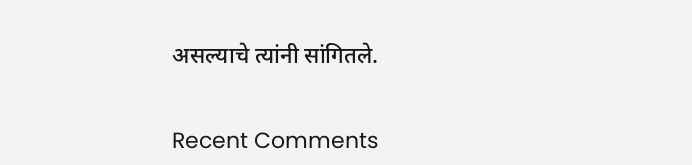असल्याचे त्यांनी सांगितले.


Recent Comments